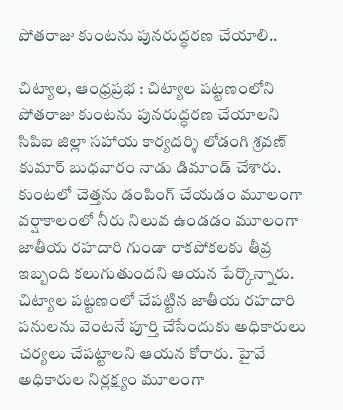పోతరాజు కుంటను పునరుద్ధరణ చేయాలి..

చిట్యాల, ఆంధ్రప్రభ : చిట్యాల పట్టణంలోని పోతరాజు కుంటను పునరుద్ధరణ చేయాలని సిపిఐ జిల్లా సహాయ కార్యదర్శి లోడంగి శ్రవణ్ కుమార్ బుధవారం నాడు డిమాండ్ చేశారు. కుంటలో చెత్తను డంపింగ్ చేయడం మూలంగా వర్షాకాలంలో నీరు నిలువ ఉండడం మూలంగా జాతీయ రహదారి గుండా రాకపోకలకు తీవ్ర ఇబ్బంది కలుగుతుందని ఆయన పేర్కొన్నారు. చిట్యాల పట్టణంలో చేపట్టిన జాతీయ రహదారి పనులను వెంటనే పూర్తి చేసేందుకు అధికారులు చర్యలు చేపట్టాలని ఆయన కోరారు. హైవే అధికారుల నిర్లక్ష్యం మూలంగా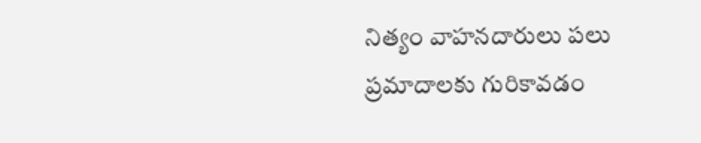నిత్యం వాహనదారులు పలు ప్రమాదాలకు గురికావడం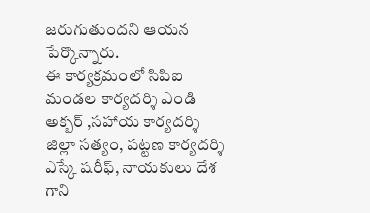జరుగుతుందని ఆయన పేర్కొన్నారు.
ఈ కార్యక్రమంలో సిపిఐ మండల కార్యదర్శి ఎండి అక్బర్ ,సహాయ కార్యదర్శి జిల్లా సత్యం, పట్టణ కార్యదర్శి ఎస్కే షరీఫ్, నాయకులు దేశ గాని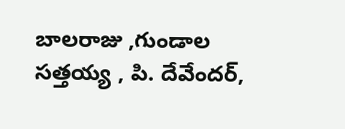బాలరాజు ,గుండాల సత్తయ్య , పి. దేవేందర్,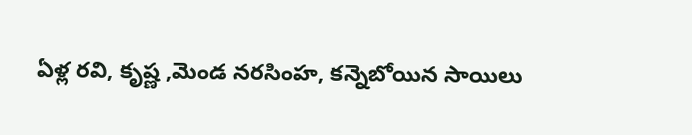ఏళ్ల రవి, కృష్ణ ,మెండ నరసింహ, కన్నెబోయిన సాయిలు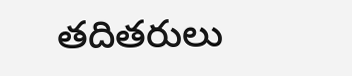తదితరులు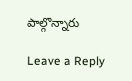పాల్గొన్నారు

Leave a Reply